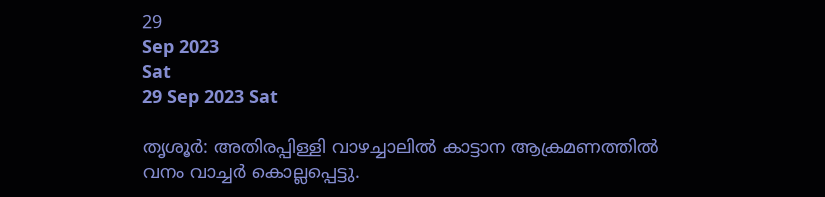29
Sep 2023
Sat
29 Sep 2023 Sat

തൃശൂര്‍: അതിരപ്പിള്ളി വാഴച്ചാലില്‍ കാട്ടാന ആക്രമണത്തില്‍ വനം വാച്ചര്‍ കൊല്ലപ്പെട്ടു.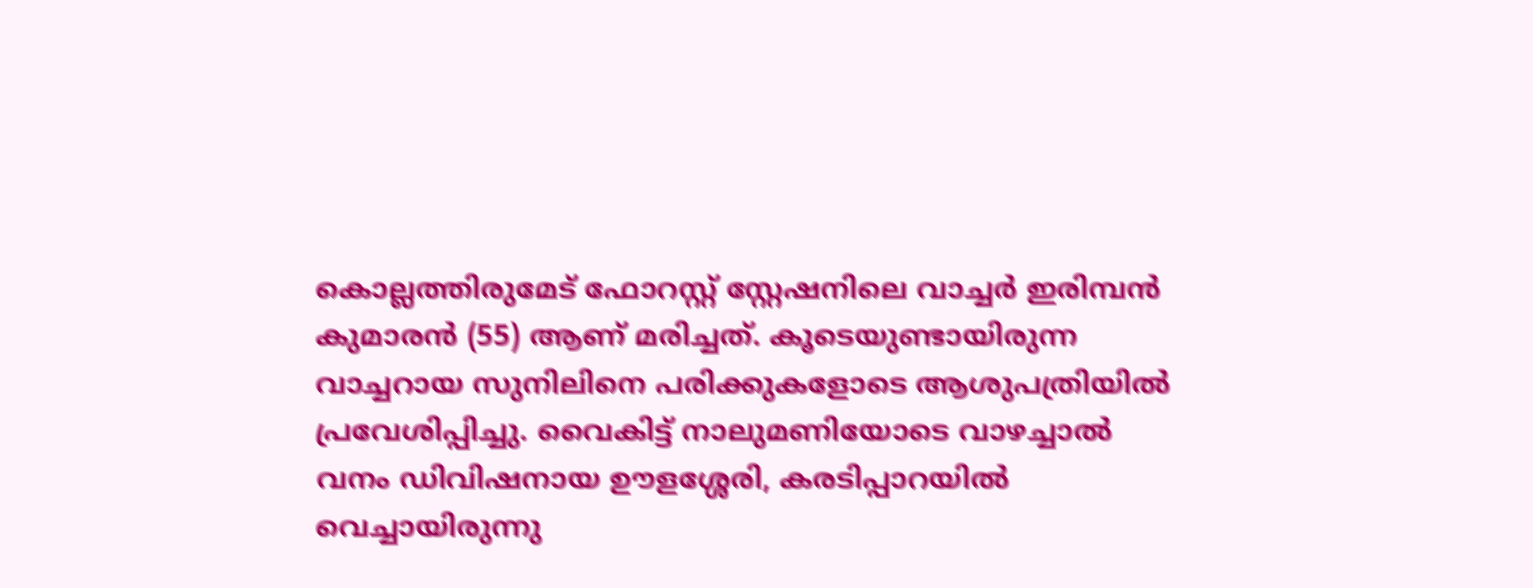കൊല്ലത്തിരുമേട് ഫോറസ്റ്റ് സ്റ്റേഷനിലെ വാച്ചര്‍ ഇരിമ്പന്‍ കുമാരന്‍ (55) ആണ് മരിച്ചത്. കൂടെയുണ്ടായിരുന്ന വാച്ചറായ സുനിലിനെ പരിക്കുകളോടെ ആശുപത്രിയില്‍ പ്രവേശിപ്പിച്ചു. വൈകിട്ട് നാലുമണിയോടെ വാഴച്ചാല്‍ വനം ഡിവിഷനായ ഊളശ്ശേരി, കരടിപ്പാറയില്‍ വെച്ചായിരുന്നു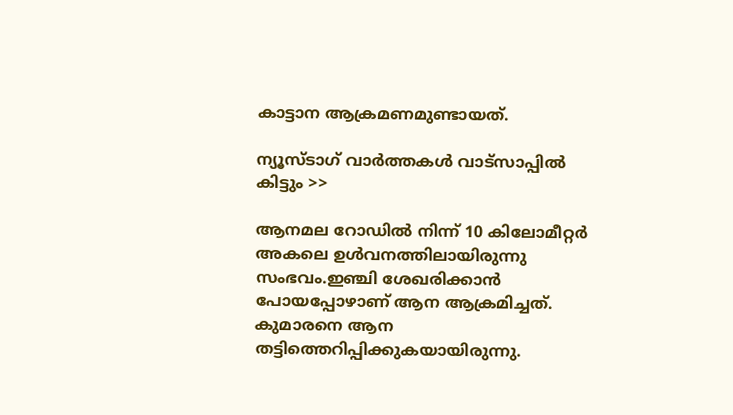കാട്ടാന ആക്രമണമുണ്ടായത്.

ന്യൂസ്ടാഗ് വാര്‍ത്തകള്‍ വാട്‌സാപ്പില്‍ കിട്ടും >>

ആനമല റോഡില്‍ നിന്ന് 10 കിലോമീറ്റര്‍ അകലെ ഉള്‍വനത്തിലായിരുന്നു സംഭവം.ഇഞ്ചി ശേഖരിക്കാന്‍ പോയപ്പോഴാണ് ആന ആക്രമിച്ചത്. കുമാരനെ ആന തട്ടിത്തെറിപ്പിക്കുകയായിരുന്നു.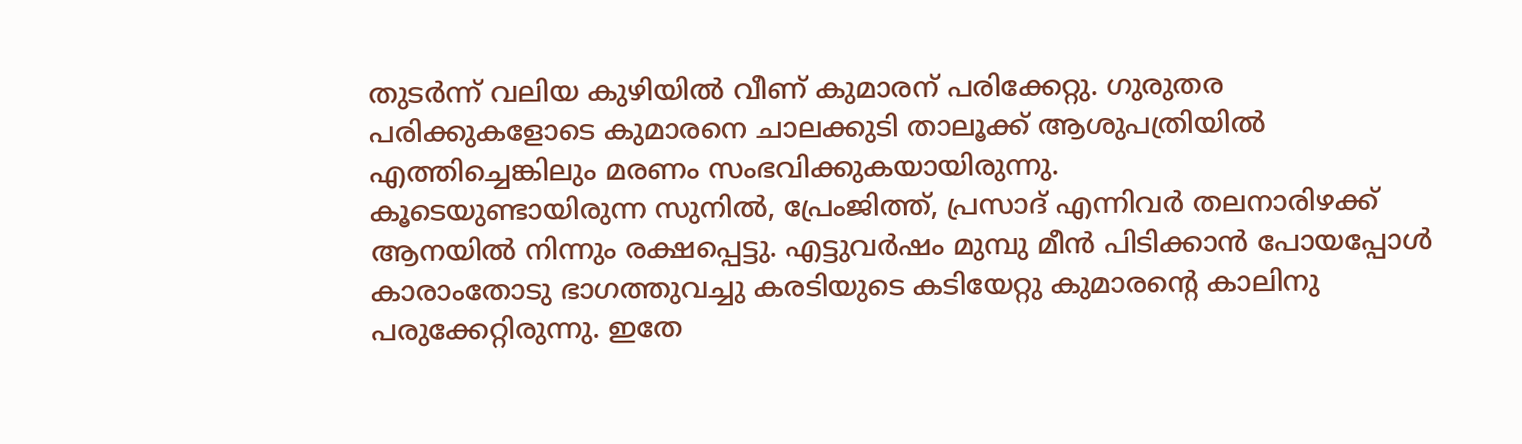തുടര്‍ന്ന് വലിയ കുഴിയില്‍ വീണ് കുമാരന് പരിക്കേറ്റു. ഗുരുതര പരിക്കുകളോടെ കുമാരനെ ചാലക്കുടി താലൂക്ക് ആശുപത്രിയില്‍ എത്തിച്ചെങ്കിലും മരണം സംഭവിക്കുകയായിരുന്നു.
കൂടെയുണ്ടായിരുന്ന സുനില്‍, പ്രേംജിത്ത്, പ്രസാദ് എന്നിവര്‍ തലനാരിഴക്ക് ആനയില്‍ നിന്നും രക്ഷപ്പെട്ടു. എട്ടുവര്‍ഷം മുമ്പു മീന്‍ പിടിക്കാന്‍ പോയപ്പോള്‍ കാരാംതോടു ഭാഗത്തുവച്ചു കരടിയുടെ കടിയേറ്റു കുമാരന്റെ കാലിനു പരുക്കേറ്റിരുന്നു. ഇതേ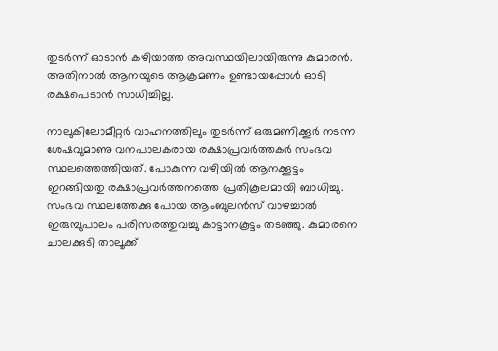തുടര്‍ന്ന് ഓടാന്‍ കഴിയാത്ത അവസ്ഥയിലായിരുന്നു കുമാരന്‍. അതിനാല്‍ ആനയുടെ ആക്രമണം ഉണ്ടായപ്പോള്‍ ഓടി രക്ഷപെടാന്‍ സാധിച്ചില്ല.

നാലുകിലോമീറ്റര്‍ വാഹനത്തിലും തുടര്‍ന്ന് ഒരുമണിക്കൂര്‍ നടന്ന ശേഷവുമാണു വനപാലകരായ രക്ഷാപ്രവര്‍ത്തകര്‍ സംഭവ സ്ഥലത്തെത്തിയത്. പോകുന്ന വഴിയില്‍ ആനക്കൂട്ടം ഇറങ്ങിയതു രക്ഷാപ്രവര്‍ത്തനത്തെ പ്രതികൂലമായി ബാധിച്ചു. സംഭവ സ്ഥലത്തേക്കു പോയ ആംബുലന്‍സ് വാഴച്ചാല്‍ ഇരുമ്പുപാലം പരിസരത്തുവച്ചു കാട്ടാനകൂട്ടം തടഞ്ഞു. കുമാരനെ ചാലക്കുടി താലൂക്ക്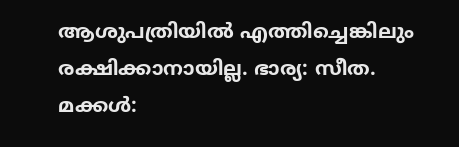ആശുപത്രിയില്‍ എത്തിച്ചെങ്കിലും രക്ഷിക്കാനായില്ല. ഭാര്യ: സീത. മക്കള്‍: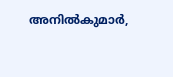അനില്‍കുമാര്‍,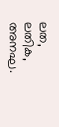ലത, ലതിക, അനഘ.